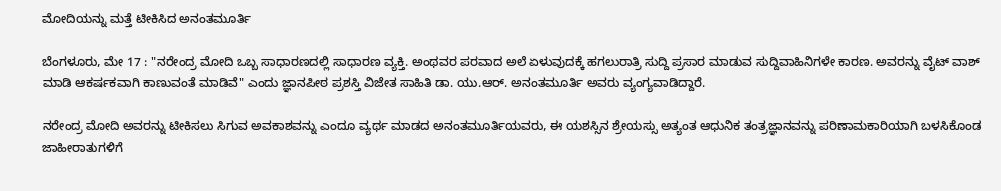ಮೋದಿಯನ್ನು ಮತ್ತೆ ಟೀಕಿಸಿದ ಅನಂತಮೂರ್ತಿ

ಬೆಂಗಳೂರು, ಮೇ 17 : "ನರೇಂದ್ರ ಮೋದಿ ಒಬ್ಬ ಸಾಧಾರಣದಲ್ಲಿ ಸಾಧಾರಣ ವ್ಯಕ್ತಿ. ಅಂಥವರ ಪರವಾದ ಅಲೆ ಏಳುವುದಕ್ಕೆ ಹಗಲುರಾತ್ರಿ ಸುದ್ದಿ ಪ್ರಸಾರ ಮಾಡುವ ಸುದ್ದಿವಾಹಿನಿಗಳೇ ಕಾರಣ. ಅವರನ್ನು ವೈಟ್ ವಾಶ್ ಮಾಡಿ ಆಕರ್ಷಕವಾಗಿ ಕಾಣುವಂತೆ ಮಾಡಿವೆ" ಎಂದು ಜ್ಞಾನಪೀಠ ಪ್ರಶಸ್ತಿ ವಿಜೇತ ಸಾಹಿತಿ ಡಾ. ಯು.ಆರ್. ಅನಂತಮೂರ್ತಿ ಅವರು ವ್ಯಂಗ್ಯವಾಡಿದ್ದಾರೆ.

ನರೇಂದ್ರ ಮೋದಿ ಅವರನ್ನು ಟೀಕಿಸಲು ಸಿಗುವ ಅವಕಾಶವನ್ನು ಎಂದೂ ವ್ಯರ್ಥ ಮಾಡದ ಅನಂತಮೂರ್ತಿಯವರು, ಈ ಯಶಸ್ಸಿನ ಶ್ರೇಯಸ್ಸು ಅತ್ಯಂತ ಆಧುನಿಕ ತಂತ್ರಜ್ಞಾನವನ್ನು ಪರಿಣಾಮಕಾರಿಯಾಗಿ ಬಳಸಿಕೊಂಡ ಜಾಹೀರಾತುಗಳಿಗೆ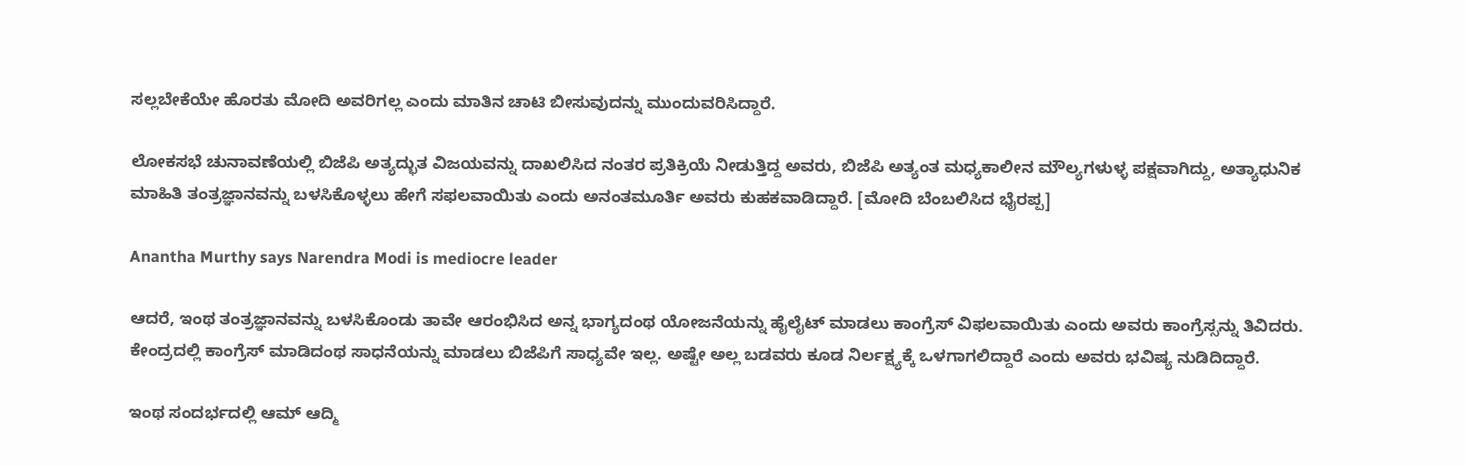ಸಲ್ಲಬೇಕೆಯೇ ಹೊರತು ಮೋದಿ ಅವರಿಗಲ್ಲ ಎಂದು ಮಾತಿನ ಚಾಟಿ ಬೀಸುವುದನ್ನು ಮುಂದುವರಿಸಿದ್ದಾರೆ.

ಲೋಕಸಭೆ ಚುನಾವಣೆಯಲ್ಲಿ ಬಿಜೆಪಿ ಅತ್ಯದ್ಭುತ ವಿಜಯವನ್ನು ದಾಖಲಿಸಿದ ನಂತರ ಪ್ರತಿಕ್ರಿಯೆ ನೀಡುತ್ತಿದ್ದ ಅವರು, ಬಿಜೆಪಿ ಅತ್ಯಂತ ಮಧ್ಯಕಾಲೀನ ಮೌಲ್ಯಗಳುಳ್ಳ ಪಕ್ಷವಾಗಿದ್ದು, ಅತ್ಯಾಧುನಿಕ ಮಾಹಿತಿ ತಂತ್ರಜ್ಞಾನವನ್ನು ಬಳಸಿಕೊಳ್ಳಲು ಹೇಗೆ ಸಫಲವಾಯಿತು ಎಂದು ಅನಂತಮೂರ್ತಿ ಅವರು ಕುಹಕವಾಡಿದ್ದಾರೆ. [ಮೋದಿ ಬೆಂಬಲಿಸಿದ ಭೈರಪ್ಪ]

Anantha Murthy says Narendra Modi is mediocre leader

ಆದರೆ, ಇಂಥ ತಂತ್ರಜ್ಞಾನವನ್ನು ಬಳಸಿಕೊಂಡು ತಾವೇ ಆರಂಭಿಸಿದ ಅನ್ನ ಭಾಗ್ಯದಂಥ ಯೋಜನೆಯನ್ನು ಹೈಲೈಟ್ ಮಾಡಲು ಕಾಂಗ್ರೆಸ್ ವಿಫಲವಾಯಿತು ಎಂದು ಅವರು ಕಾಂಗ್ರೆಸ್ಸನ್ನು ತಿವಿದರು. ಕೇಂದ್ರದಲ್ಲಿ ಕಾಂಗ್ರೆಸ್ ಮಾಡಿದಂಥ ಸಾಧನೆಯನ್ನು ಮಾಡಲು ಬಿಜೆಪಿಗೆ ಸಾಧ್ಯವೇ ಇಲ್ಲ. ಅಷ್ಟೇ ಅಲ್ಲ ಬಡವರು ಕೂಡ ನಿರ್ಲಕ್ಷ್ಯಕ್ಕೆ ಒಳಗಾಗಲಿದ್ದಾರೆ ಎಂದು ಅವರು ಭವಿಷ್ಯ ನುಡಿದಿದ್ದಾರೆ.

ಇಂಥ ಸಂದರ್ಭದಲ್ಲಿ ಆಮ್ ಆದ್ಮಿ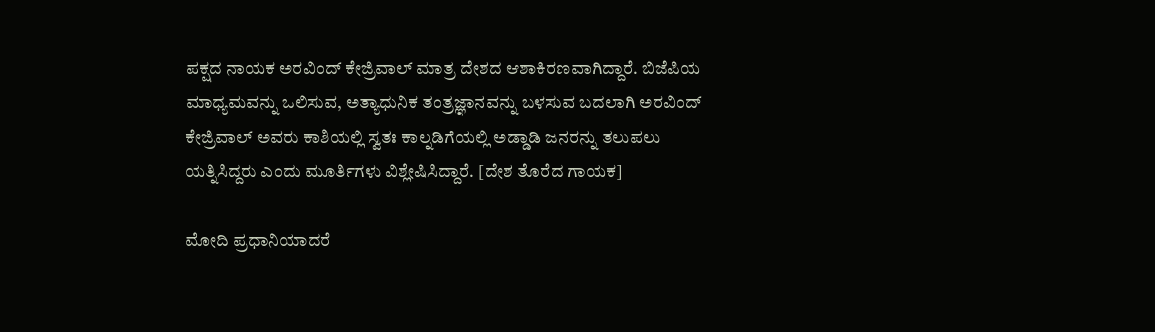ಪಕ್ಷದ ನಾಯಕ ಅರವಿಂದ್ ಕೇಜ್ರಿವಾಲ್ ಮಾತ್ರ ದೇಶದ ಆಶಾಕಿರಣವಾಗಿದ್ದಾರೆ. ಬಿಜೆಪಿಯ ಮಾಧ್ಯಮವನ್ನು ಒಲಿಸುವ, ಅತ್ಯಾಧುನಿಕ ತಂತ್ರಜ್ಞಾನವನ್ನು ಬಳಸುವ ಬದಲಾಗಿ ಅರವಿಂದ್ ಕೇಜ್ರಿವಾಲ್ ಅವರು ಕಾಶಿಯಲ್ಲಿ ಸ್ವತಃ ಕಾಲ್ನಡಿಗೆಯಲ್ಲಿ ಅಡ್ಡಾಡಿ ಜನರನ್ನು ತಲುಪಲು ಯತ್ನಿಸಿದ್ದರು ಎಂದು ಮೂರ್ತಿಗಳು ವಿಶ್ಲೇಷಿಸಿದ್ದಾರೆ. [ದೇಶ ತೊರೆದ ಗಾಯಕ]

ಮೋದಿ ಪ್ರಧಾನಿಯಾದರೆ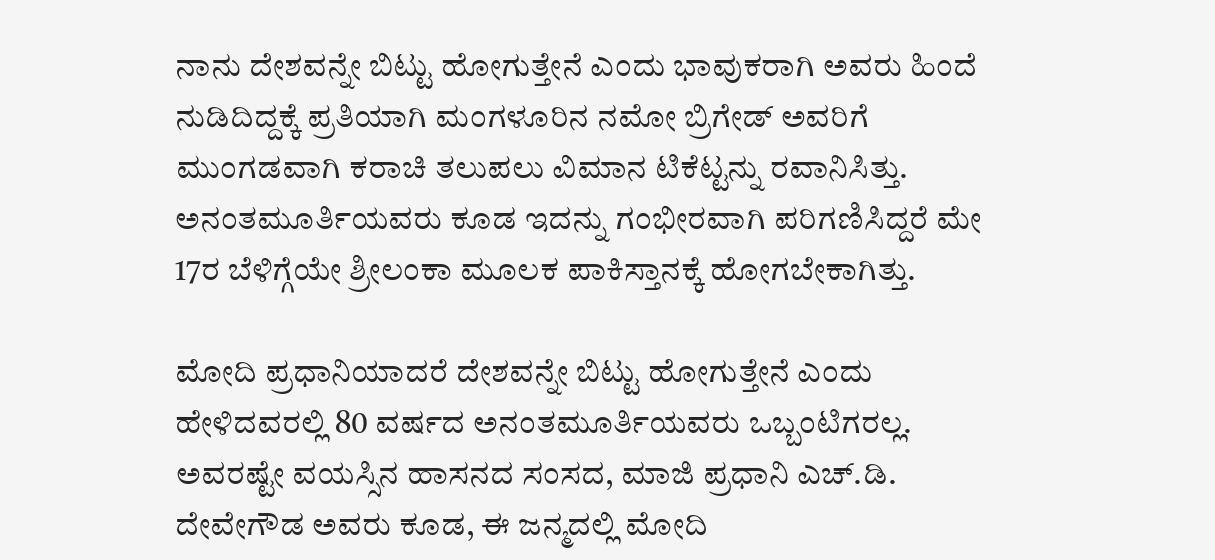ನಾನು ದೇಶವನ್ನೇ ಬಿಟ್ಟು ಹೋಗುತ್ತೇನೆ ಎಂದು ಭಾವುಕರಾಗಿ ಅವರು ಹಿಂದೆ ನುಡಿದಿದ್ದಕ್ಕೆ ಪ್ರತಿಯಾಗಿ ಮಂಗಳೂರಿನ ನಮೋ ಬ್ರಿಗೇಡ್ ಅವರಿಗೆ ಮುಂಗಡವಾಗಿ ಕರಾಚಿ ತಲುಪಲು ವಿಮಾನ ಟಿಕೆಟ್ಟನ್ನು ರವಾನಿಸಿತ್ತು. ಅನಂತಮೂರ್ತಿಯವರು ಕೂಡ ಇದನ್ನು ಗಂಭೀರವಾಗಿ ಪರಿಗಣಿಸಿದ್ದರೆ ಮೇ 17ರ ಬೆಳಿಗ್ಗೆಯೇ ಶ್ರೀಲಂಕಾ ಮೂಲಕ ಪಾಕಿಸ್ತಾನಕ್ಕೆ ಹೋಗಬೇಕಾಗಿತ್ತು.

ಮೋದಿ ಪ್ರಧಾನಿಯಾದರೆ ದೇಶವನ್ನೇ ಬಿಟ್ಟು ಹೋಗುತ್ತೇನೆ ಎಂದು ಹೇಳಿದವರಲ್ಲಿ 80 ವರ್ಷದ ಅನಂತಮೂರ್ತಿಯವರು ಒಬ್ಬಂಟಿಗರಲ್ಲ. ಅವರಷ್ಟೇ ವಯಸ್ಸಿನ ಹಾಸನದ ಸಂಸದ, ಮಾಜಿ ಪ್ರಧಾನಿ ಎಚ್.ಡಿ. ದೇವೇಗೌಡ ಅವರು ಕೂಡ, ಈ ಜನ್ಮದಲ್ಲಿ ಮೋದಿ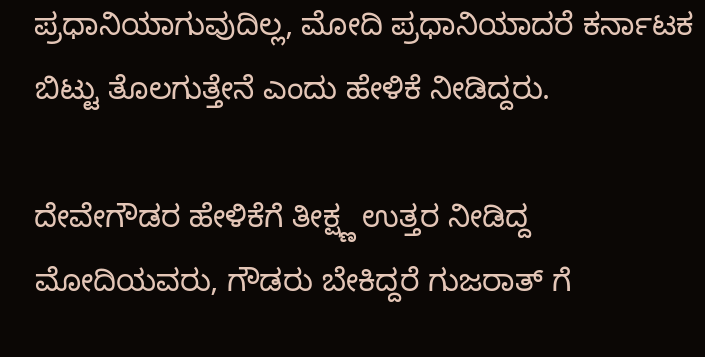ಪ್ರಧಾನಿಯಾಗುವುದಿಲ್ಲ, ಮೋದಿ ಪ್ರಧಾನಿಯಾದರೆ ಕರ್ನಾಟಕ ಬಿಟ್ಟು ತೊಲಗುತ್ತೇನೆ ಎಂದು ಹೇಳಿಕೆ ನೀಡಿದ್ದರು.

ದೇವೇಗೌಡರ ಹೇಳಿಕೆಗೆ ತೀಕ್ಷ್ಣ ಉತ್ತರ ನೀಡಿದ್ದ ಮೋದಿಯವರು, ಗೌಡರು ಬೇಕಿದ್ದರೆ ಗುಜರಾತ್ ಗೆ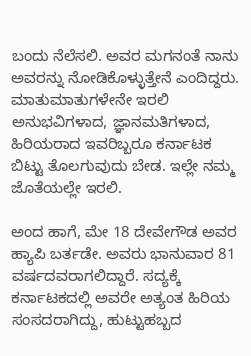ಬಂದು ನೆಲೆಸಲಿ. ಅವರ ಮಗನಂತೆ ನಾನು ಅವರನ್ನು ನೋಡಿಕೊಳ್ಳುತ್ತೇನೆ ಎಂದಿದ್ದರು. ಮಾತುಮಾತುಗಳೇನೇ ಇರಲಿ ಅನುಭವಿಗಳಾದ, ಜ್ಞಾನಮತಿಗಳಾದ, ಹಿರಿಯರಾದ ಇವರಿಬ್ಬರೂ ಕರ್ನಾಟಕ ಬಿಟ್ಟು ತೊಲಗುವುದು ಬೇಡ. ಇಲ್ಲೇ ನಮ್ಮ ಜೊತೆಯಲ್ಲೇ ಇರಲಿ.

ಅಂದ ಹಾಗೆ, ಮೇ 18 ದೇವೇಗೌಡ ಅವರ ಹ್ಯಾಪಿ ಬರ್ತಡೇ. ಅವರು ಭಾನುವಾರ 81 ವರ್ಷದವರಾಗಲಿದ್ದಾರೆ. ಸದ್ಯಕ್ಕೆ ಕರ್ನಾಟಕದಲ್ಲಿ ಅವರೇ ಅತ್ಯಂತ ಹಿರಿಯ ಸಂಸದರಾಗಿದ್ದು, ಹುಟ್ಟುಹಬ್ಬದ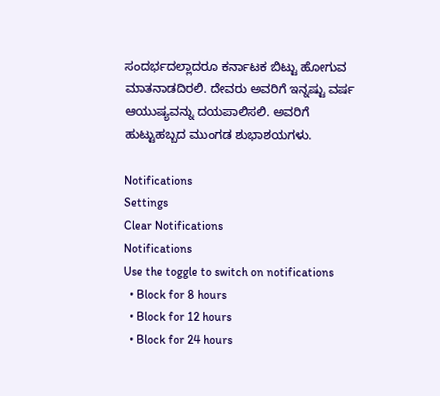ಸಂದರ್ಭದಲ್ಲಾದರೂ ಕರ್ನಾಟಕ ಬಿಟ್ಟು ಹೋಗುವ ಮಾತನಾಡದಿರಲಿ. ದೇವರು ಅವರಿಗೆ ಇನ್ನಷ್ಟು ವರ್ಷ ಆಯುಷ್ಯವನ್ನು ದಯಪಾಲಿಸಲಿ. ಅವರಿಗೆ ಹುಟ್ಟುಹಬ್ಬದ ಮುಂಗಡ ಶುಭಾಶಯಗಳು.

Notifications
Settings
Clear Notifications
Notifications
Use the toggle to switch on notifications
  • Block for 8 hours
  • Block for 12 hours
  • Block for 24 hours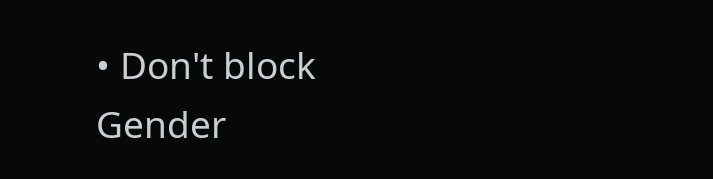• Don't block
Gender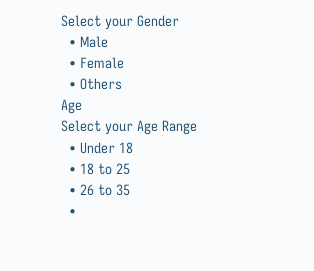Select your Gender
  • Male
  • Female
  • Others
Age
Select your Age Range
  • Under 18
  • 18 to 25
  • 26 to 35
  •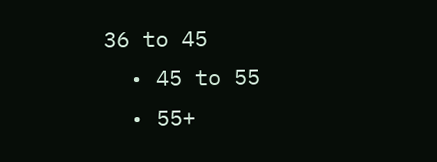36 to 45
  • 45 to 55
  • 55+